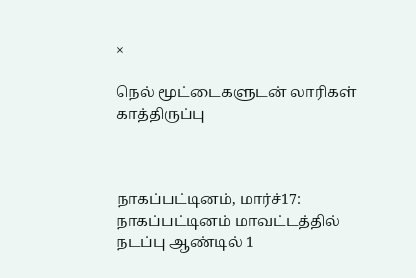×

நெல் மூட்டைகளுடன் லாரிகள் காத்திருப்பு



நாகப்பட்டினம், மார்ச்17: நாகப்பட்டினம் மாவட்டத்தில் நடப்பு ஆண்டில் 1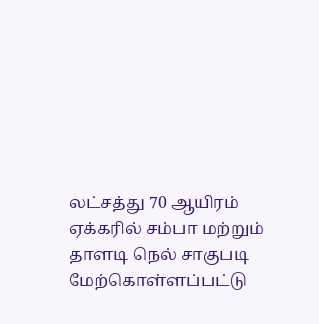லட்சத்து 70 ஆயிரம் ஏக்கரில் சம்பா மற்றும் தாளடி நெல் சாகுபடி மேற்கொள்ளப்பட்டு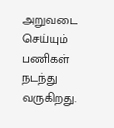அறுவடை செய்யும் பணிகள் நடந்து வருகிறது.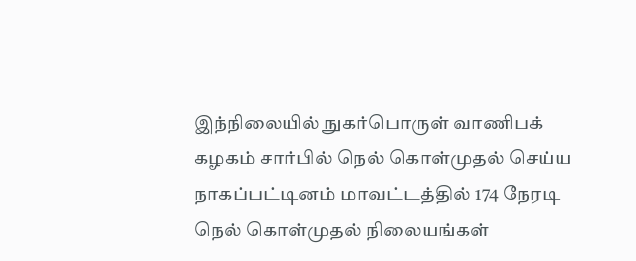இந்நிலையில் நுகர்பொருள் வாணிபக் கழகம் சார்பில் நெல் கொள்முதல் செய்ய நாகப்பட்டினம் மாவட்டத்தில் 174 நேரடி நெல் கொள்முதல் நிலையங்கள்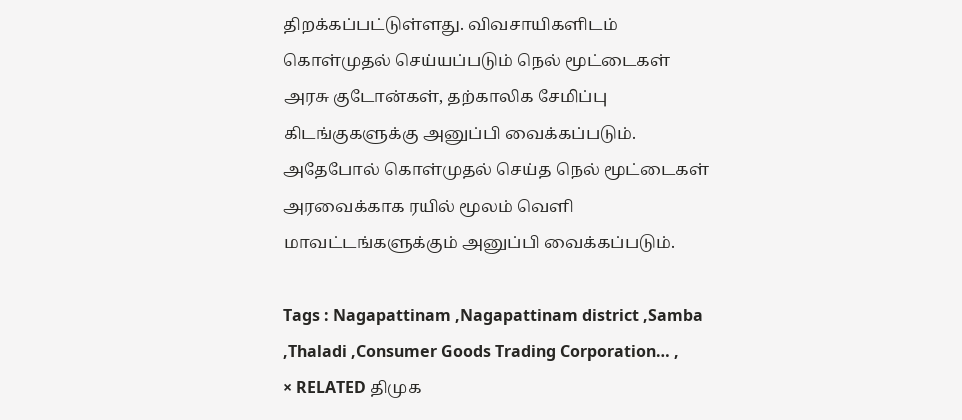திறக்கப்பட்டுள்ளது. விவசாயிகளிடம் கொள்முதல் செய்யப்படும் நெல் மூட்டைகள் அரசு குடோன்கள், தற்காலிக சேமிப்பு கிடங்குகளுக்கு அனுப்பி வைக்கப்படும். அதேபோல் கொள்முதல் செய்த நெல் மூட்டைகள் அரவைக்காக ரயில் மூலம் வெளி மாவட்டங்களுக்கும் அனுப்பி வைக்கப்படும்.

Tags : Nagapattinam ,Nagapattinam district ,Samba ,Thaladi ,Consumer Goods Trading Corporation… ,
× RELATED திமுக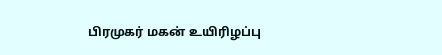பிரமுகர் மகன் உயிரிழப்பு